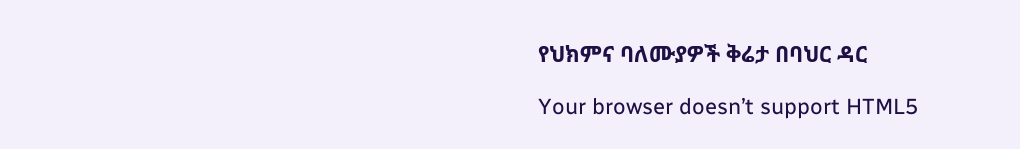የህክምና ባለሙያዎች ቅሬታ በባህር ዳር

Your browser doesn’t support HTML5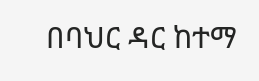በባህር ዳር ከተማ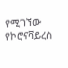የሚገኘው የኮሮናቫይረስ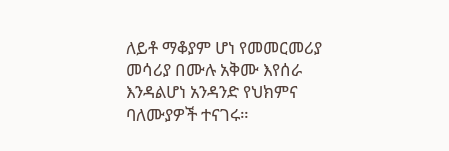ለይቶ ማቆያም ሆነ የመመርመሪያ መሳሪያ በሙሉ አቅሙ እየሰራ እንዳልሆነ አንዳንድ የህክምና ባለሙያዎች ተናገሩ።